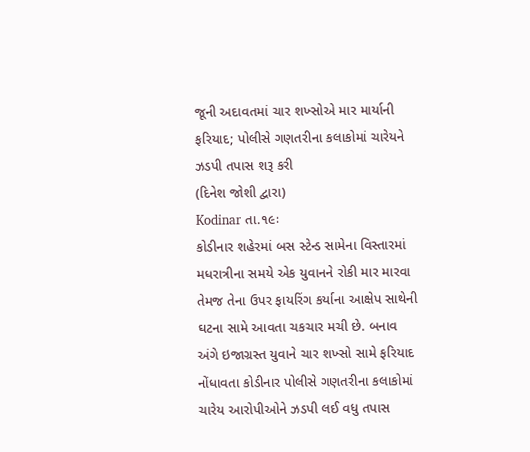જૂની અદાવતમાં ચાર શખ્સોએ માર માર્યાની ફરિયાદ; પોલીસે ગણતરીના કલાકોમાં ચારેયને ઝડપી તપાસ શરૂ કરી
(દિનેશ જોશી દ્વારા)
Kodinar તા.૧૯ઃ
કોડીનાર શહેરમાં બસ સ્ટેન્ડ સામેના વિસ્તારમાં મધરાત્રીના સમયે એક યુવાનને રોકી માર મારવા તેમજ તેના ઉપર ફાયરિંગ કર્યાના આક્ષેપ સાથેની ઘટના સામે આવતા ચકચાર મચી છે. બનાવ અંગે ઇજાગ્રસ્ત યુવાને ચાર શખ્સો સામે ફરિયાદ નોંધાવતા કોડીનાર પોલીસે ગણતરીના કલાકોમાં ચારેય આરોપીઓને ઝડપી લઈ વધુ તપાસ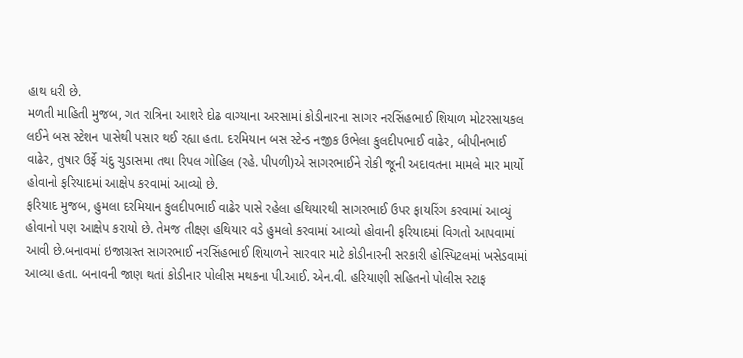હાથ ધરી છે.
મળતી માહિતી મુજબ, ગત રાત્રિના આશરે દોઢ વાગ્યાના અરસામાં કોડીનારના સાગર નરસિંહભાઈ શિયાળ મોટરસાયકલ લઈને બસ સ્ટેશન પાસેથી પસાર થઈ રહ્યા હતા. દરમિયાન બસ સ્ટેન્ડ નજીક ઉભેલા કુલદીપભાઈ વાઢેર, બીપીનભાઈ વાઢેર, તુષાર ઉર્ફે ચંદુ ચુડાસમા તથા રિપલ ગોહિલ (રહે. પીપળી)એ સાગરભાઈને રોકી જૂની અદાવતના મામલે માર માર્યો હોવાનો ફરિયાદમાં આક્ષેપ કરવામાં આવ્યો છે.
ફરિયાદ મુજબ, હુમલા દરમિયાન કુલદીપભાઈ વાઢેર પાસે રહેલા હથિયારથી સાગરભાઈ ઉપર ફાયરિંગ કરવામાં આવ્યું હોવાનો પણ આક્ષેપ કરાયો છે. તેમજ તીક્ષ્ણ હથિયાર વડે હુમલો કરવામાં આવ્યો હોવાની ફરિયાદમાં વિગતો આપવામાં આવી છે.બનાવમાં ઇજાગ્રસ્ત સાગરભાઈ નરસિંહભાઈ શિયાળને સારવાર માટે કોડીનારની સરકારી હોસ્પિટલમાં ખસેડવામાં આવ્યા હતા. બનાવની જાણ થતાં કોડીનાર પોલીસ મથકના પી.આઈ. એન.વી. હરિયાણી સહિતનો પોલીસ સ્ટાફ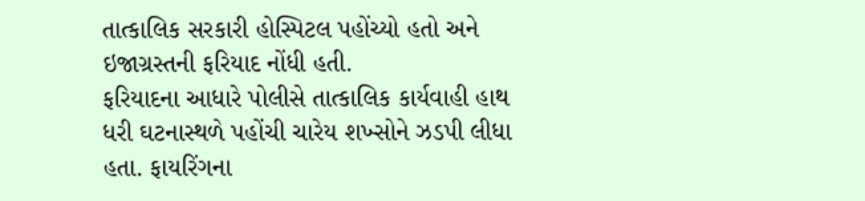તાત્કાલિક સરકારી હોસ્પિટલ પહોંચ્યો હતો અને ઇજાગ્રસ્તની ફરિયાદ નોંધી હતી.
ફરિયાદના આધારે પોલીસે તાત્કાલિક કાર્યવાહી હાથ ધરી ઘટનાસ્થળે પહોંચી ચારેય શખ્સોને ઝડપી લીધા હતા. ફાયરિંગના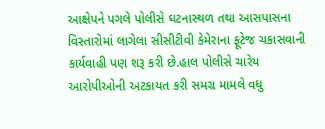આક્ષેપને પગલે પોલીસે ઘટનાસ્થળ તથા આસપાસના વિસ્તારોમાં લાગેલા સીસીટીવી કેમેરાના ફૂટેજ ચકાસવાની કાર્યવાહી પણ શરૂ કરી છે.હાલ પોલીસે ચારેય આરોપીઓની અટકાયત કરી સમગ્ર મામલે વધુ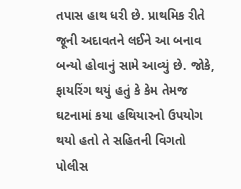તપાસ હાથ ધરી છે. પ્રાથમિક રીતે જૂની અદાવતને લઈને આ બનાવ બન્યો હોવાનું સામે આવ્યું છે. જોકે, ફાયરિંગ થયું હતું કે કેમ તેમજ ઘટનામાં કયા હથિયારનો ઉપયોગ થયો હતો તે સહિતની વિગતો પોલીસ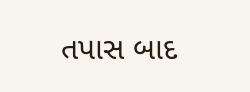તપાસ બાદ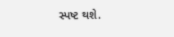સ્પષ્ટ થશે.